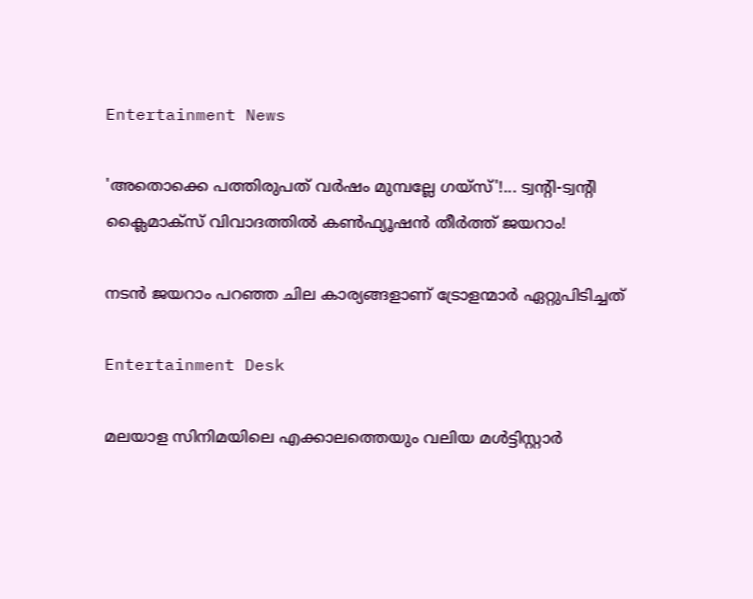Entertainment News

'അതൊക്കെ പത്തിരുപത് വർഷം മുമ്പല്ലേ ഗയ്‌സ്'!... ട്വന്റി-ട്വന്റി ക്ലൈമാക്‌സ് വിവാദത്തിൽ കൺഫ്യൂഷൻ തീർത്ത് ജയറാം!

നടൻ ജയറാം പറഞ്ഞ ചില കാര്യങ്ങളാണ് ട്രോളന്മാർ ഏറ്റുപിടിച്ചത്

Entertainment Desk

മലയാള സിനിമയിലെ എക്കാലത്തെയും വലിയ മൾട്ടിസ്റ്റാർ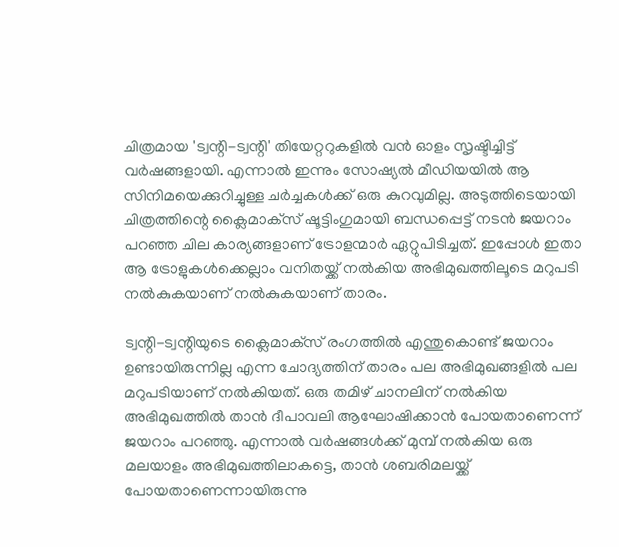ചിത്രമായ 'ട്വന്റി-ട്വന്റി' തിയേറ്ററുകളിൽ വൻ ഓളം സൃഷ്ടിച്ചിട്ട് വർഷങ്ങളായി. എന്നാൽ ഇന്നും സോഷ്യൽ മീഡിയയിൽ ആ സിനിമയെക്കുറിച്ചുള്ള ചർച്ചകൾക്ക് ഒരു കുറവുമില്ല. അടുത്തിടെയായി ചിത്രത്തിന്റെ ക്ലൈമാക്‌സ് ഷൂട്ടിംഗുമായി ബന്ധപ്പെട്ട് നടൻ ജയറാം പറഞ്ഞ ചില കാര്യങ്ങളാണ് ട്രോളന്മാർ ഏറ്റുപിടിച്ചത്. ഇപ്പോൾ ഇതാ ആ ട്രോളുകൾക്കെല്ലാം വനിതയ്ക്ക് നൽകിയ അഭിമുഖത്തിലൂടെ മറുപടി നൽകുകയാണ് നൽകുകയാണ് താരം.

ട്വന്റി-ട്വന്റിയുടെ ക്ലൈമാക്‌സ് രംഗത്തിൽ എന്തുകൊണ്ട് ജയറാം ഉണ്ടായിരുന്നില്ല എന്ന ചോദ്യത്തിന് താരം പല അഭിമുഖങ്ങളിൽ പല മറുപടിയാണ് നൽകിയത്. ഒരു തമിഴ് ചാനലിന് നൽകിയ അഭിമുഖത്തിൽ താൻ ദീപാവലി ആഘോഷിക്കാൻ പോയതാണെന്ന് ജയറാം പറഞ്ഞു. എന്നാൽ വർഷങ്ങൾക്ക് മുമ്പ് നൽകിയ ഒരു മലയാളം അഭിമുഖത്തിലാകട്ടെ, താൻ ശബരിമലയ്ക്ക് പോയതാണെന്നായിരുന്നു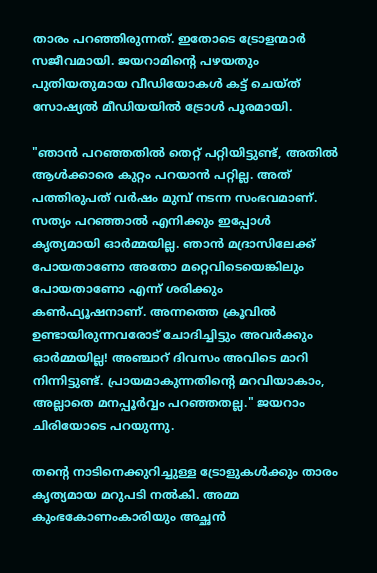താരം പറഞ്ഞിരുന്നത്. ഇതോടെ ട്രോളന്മാർ സജീവമായി. ജയറാമിന്റെ പഴയതും പുതിയതുമായ വീഡിയോകൾ കട്ട് ചെയ്ത് സോഷ്യൽ മീഡിയയിൽ ട്രോൾ പൂരമായി.

"ഞാൻ പറഞ്ഞതിൽ തെറ്റ് പറ്റിയിട്ടുണ്ട്, അതിൽ ആൾക്കാരെ കുറ്റം പറയാൻ പറ്റില്ല. അത് പത്തിരുപത് വർഷം മുമ്പ് നടന്ന സംഭവമാണ്. സത്യം പറഞ്ഞാൽ എനിക്കും ഇപ്പോൾ കൃത്യമായി ഓർമ്മയില്ല. ഞാൻ മദ്രാസിലേക്ക് പോയതാണോ അതോ മറ്റെവിടെയെങ്കിലും പോയതാണോ എന്ന് ശരിക്കും കൺഫ്യൂഷനാണ്. അന്നത്തെ ക്രൂവിൽ ഉണ്ടായിരുന്നവരോട് ചോദിച്ചിട്ടും അവർക്കും ഓർമ്മയില്ല! അഞ്ചാറ് ദിവസം അവിടെ മാറി നിന്നിട്ടുണ്ട്. പ്രായമാകുന്നതിന്റെ മറവിയാകാം, അല്ലാതെ മനപ്പൂർവ്വം പറഞ്ഞതല്ല." ജയറാം ചിരിയോടെ പറയുന്നു.

തന്റെ നാടിനെക്കുറിച്ചുള്ള ട്രോളുകൾക്കും താരം കൃത്യമായ മറുപടി നൽകി. അമ്മ കുംഭകോണംകാരിയും അച്ഛൻ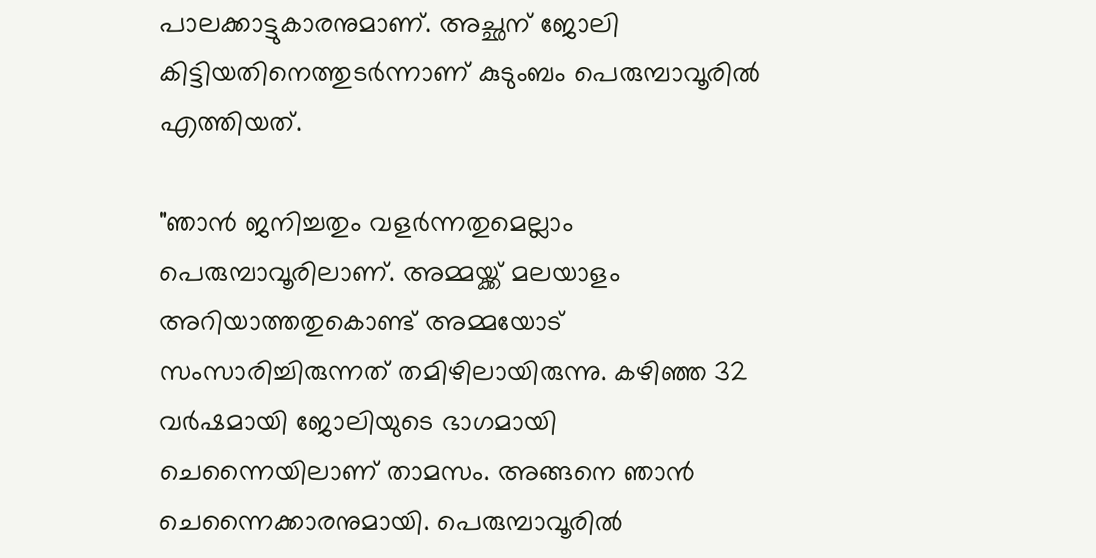പാലക്കാട്ടുകാരനുമാണ്. അച്ഛന് ജോലി കിട്ടിയതിനെത്തുടർന്നാണ് കുടുംബം പെരുമ്പാവൂരിൽ എത്തിയത്.

"ഞാൻ ജനിച്ചതും വളർന്നതുമെല്ലാം പെരുമ്പാവൂരിലാണ്. അമ്മയ്ക്ക് മലയാളം അറിയാത്തതുകൊണ്ട് അമ്മയോട് സംസാരിച്ചിരുന്നത് തമിഴിലായിരുന്നു. കഴിഞ്ഞ 32 വർഷമായി ജോലിയുടെ ഭാഗമായി ചെന്നൈയിലാണ് താമസം. അങ്ങനെ ഞാൻ ചെന്നൈക്കാരനുമായി. പെരുമ്പാവൂരിൽ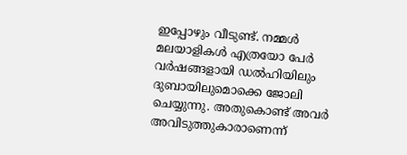ഇപ്പോഴും വീടുണ്ട്. നമ്മൾ മലയാളികൾ എത്രയോ പേർ വർഷങ്ങളായി ഡൽഹിയിലും ദുബായിലുമൊക്കെ ജോലി ചെയ്യുന്നു. അതുകൊണ്ട് അവർ അവിടുത്തുകാരാണെന്ന്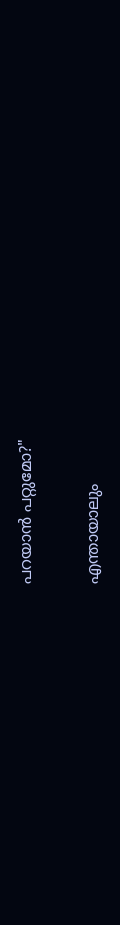പറയാൻ പറ്റുമോ?"

എന്തായാലും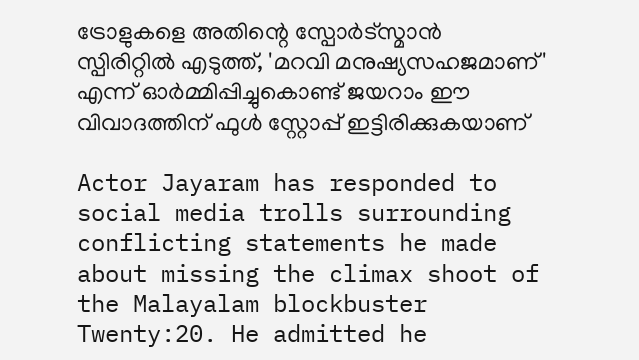ട്രോളുകളെ അതിന്റെ സ്പോർട്സ്മാൻ സ്പിരിറ്റിൽ എടുത്ത്, 'മറവി മനുഷ്യസഹജമാണ്' എന്ന് ഓർമ്മിപ്പിച്ചുകൊണ്ട് ജയറാം ഈ വിവാദത്തിന് ഫുൾ സ്റ്റോപ്പ് ഇട്ടിരിക്കുകയാണ്

Actor Jayaram has responded to social media trolls surrounding conflicting statements he made about missing the climax shoot of the Malayalam blockbuster Twenty:20. He admitted he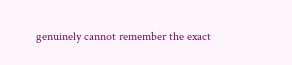genuinely cannot remember the exact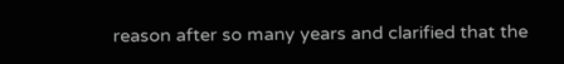reason after so many years and clarified that the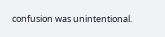confusion was unintentional.